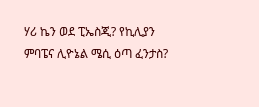ሃሪ ኬን ወደ ፒኤስጂ? የኪሊያን ምባፔና ሊዮኔል ሜሲ ዕጣ ፈንታስ?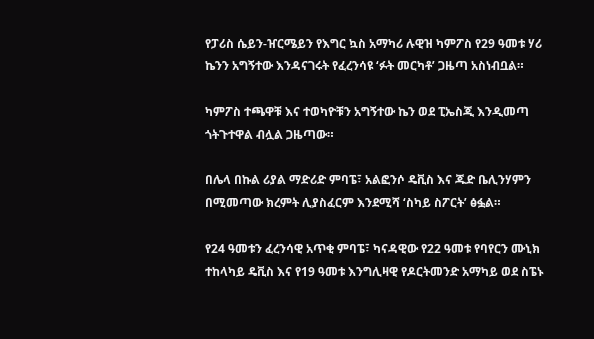የፓሪስ ሴይን-ዠርሜይን የእግር ኳስ አማካሪ ሉዊዝ ካምፖስ የ29 ዓመቱ ሃሪ ኬንን አግኝተው እንዳናገሩት የፈረንሳዩ ‘ፉት መርካቶ’ ጋዜጣ አስነብቧል።

ካምፖስ ተጫዋቹ እና ተወካዮቹን አግኝተው ኬን ወደ ፒኤስጂ እንዲመጣ ጎትጉተዋል ብሏል ጋዜጣው።

በሌላ በኩል ሪያል ማድሪድ ምባፔ፣ አልፎንሶ ዴቪስ እና ጁድ ቤሊንሃምን በሚመጣው ክረምት ሊያስፈርም እንደሚሻ ‘ስካይ ስፖርት’ ፅፏል።

የ24 ዓመቱን ፈረንሳዊ አጥቂ ምባፔ፣ ካናዳዊው የ22 ዓመቱ የባየርን ሙኒክ ተከላካይ ዴቪስ እና የ19 ዓመቱ እንግሊዛዊ የዶርትመንድ አማካይ ወደ ስፔኑ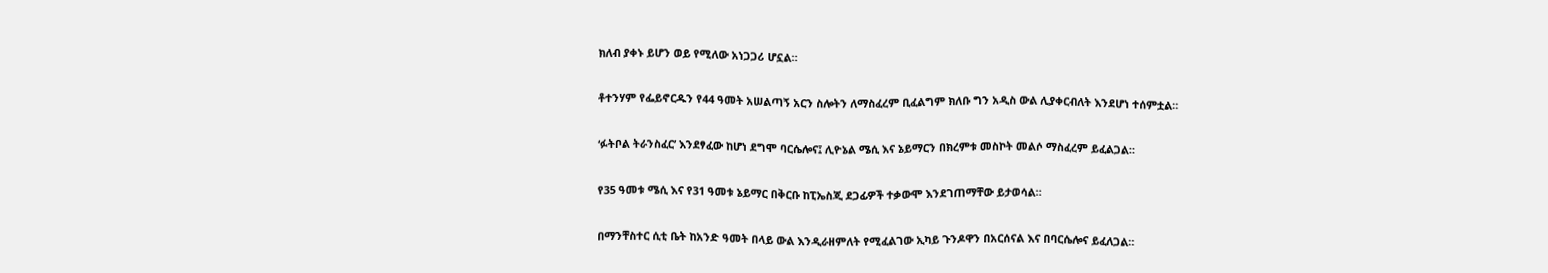ክለብ ያቀኑ ይሆን ወይ የሚለው አነጋጋሪ ሆኗል።

ቶተንሃም የፌይኖርዱን የ44 ዓመት አሠልጣኝ አርን ስሎትን ለማስፈረም ቢፈልግም ክለቡ ግን አዲስ ውል ሊያቀርብለት እንደሆነ ተሰምቷል።

‘ፉትቦል ትራንስፈር’ እንደፃፈው ከሆነ ደግሞ ባርሴሎና፤ ሊዮኔል ሜሲ እና ኔይማርን በክረምቱ መስኮት መልሶ ማስፈረም ይፈልጋል።

የ35 ዓመቱ ሜሲ እና የ31 ዓመቱ ኔይማር በቅርቡ ከፒኤስጂ ደጋፊዎች ተቃውሞ እንደገጠማቸው ይታወሳል።

በማንቸስተር ሲቲ ቤት ከአንድ ዓመት በላይ ውል እንዲራዘምለት የሚፈልገው ኢካይ ጉንዶዋን በአርሰናል እና በባርሴሎና ይፈለጋል።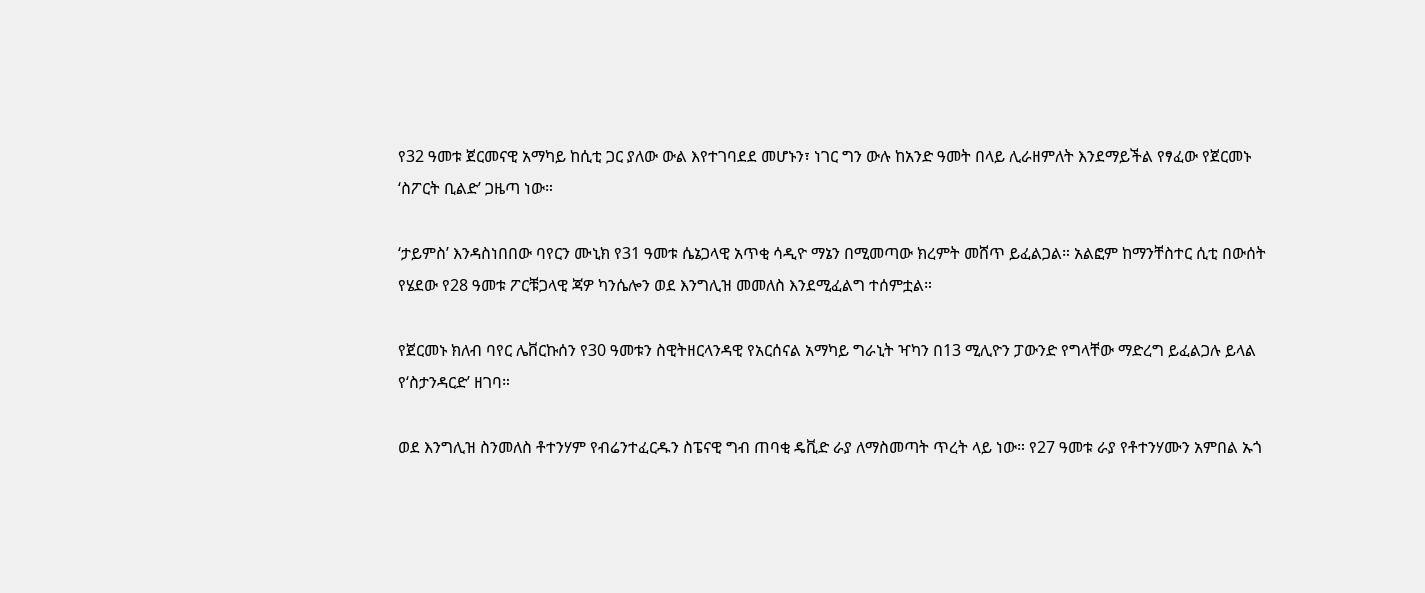የ32 ዓመቱ ጀርመናዊ አማካይ ከሲቲ ጋር ያለው ውል እየተገባደደ መሆኑን፣ ነገር ግን ውሉ ከአንድ ዓመት በላይ ሊራዘምለት እንደማይችል የፃፈው የጀርመኑ ‘ስፖርት ቢልድ’ ጋዜጣ ነው።

‘ታይምስ’ እንዳስነበበው ባየርን ሙኒክ የ31 ዓመቱ ሴኔጋላዊ አጥቂ ሳዲዮ ማኔን በሚመጣው ክረምት መሸጥ ይፈልጋል። አልፎም ከማንቸስተር ሲቲ በውሰት የሄደው የ28 ዓመቱ ፖርቹጋላዊ ጃዎ ካንሴሎን ወደ እንግሊዝ መመለስ እንደሚፈልግ ተሰምቷል።

የጀርመኑ ክለብ ባየር ሌቨርኩሰን የ30 ዓመቱን ስዊትዘርላንዳዊ የአርሰናል አማካይ ግራኒት ዣካን በ13 ሚሊዮን ፓውንድ የግላቸው ማድረግ ይፈልጋሉ ይላል የ‘ስታንዳርድ’ ዘገባ።

ወደ እንግሊዝ ስንመለስ ቶተንሃም የብሬንተፈርዱን ስፔናዊ ግብ ጠባቂ ዴቪድ ራያ ለማስመጣት ጥረት ላይ ነው። የ27 ዓመቱ ራያ የቶተንሃሙን አምበል ኡጎ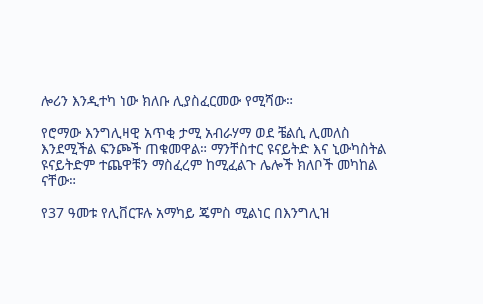ሎሪን እንዲተካ ነው ክለቡ ሊያስፈርመው የሚሻው።

የሮማው እንግሊዛዊ አጥቂ ታሚ አብራሃማ ወደ ቼልሲ ሊመለስ እንደሚችል ፍንጮች ጠቁመዋል። ማንቸስተር ዩናይትድ እና ኒውካስትል ዩናይትድም ተጨዋቹን ማስፈረም ከሚፈልጉ ሌሎች ክለቦች መካከል ናቸው።

የ37 ዓመቱ የሊቨርፑሉ አማካይ ጄምስ ሚልነር በእንግሊዝ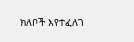ክለቦች እየተፈለገ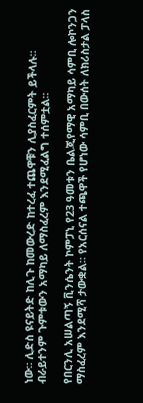ነው። ሊድስ ዩናይትድ ከሊጉ ከመውረድ ከተረፈ ተጨዋቹን ሊያስፈርምት ይችላሉ። ብራይተንም ጉምቱውን አማካይ ለማስፈረም እንደሚፈልግ ተሰምቷል።

የበርንሊ አሠልጣኝ ቪንሴንት ኮምፓኒ የ23 ዓመቱን ቤልጂየማዊ አማካይ ሳምቢ ሎኮንጋን ማስፈረም እንደሚሻ ታውቋል። የአርሰናል ተጫዋች የሆነው ሳምቢ በውሰት ለክሪስታል ፓላስ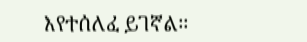እየተሰለፈ ይገኛል።